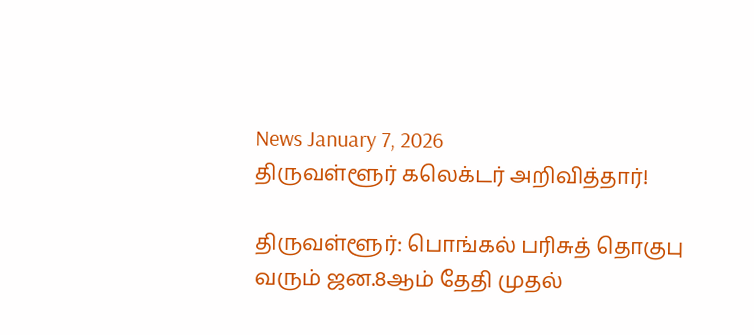News January 7, 2026
திருவள்ளூர் கலெக்டர் அறிவித்தார்!

திருவள்ளூர்: பொங்கல் பரிசுத் தொகுபு வரும் ஜன.8ஆம் தேதி முதல்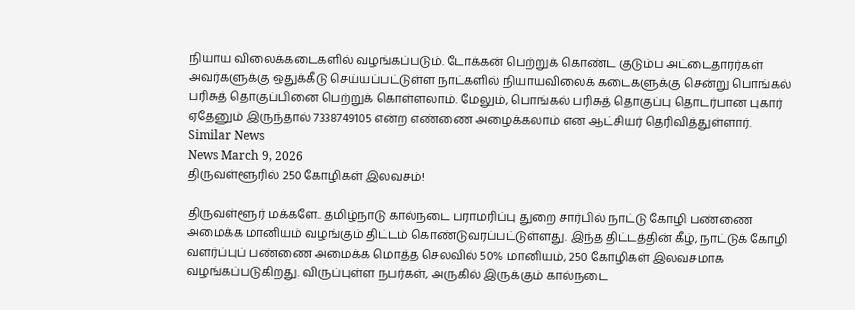நியாய விலைக்கடைகளில் வழங்கப்படும். டோக்கன் பெற்றுக் கொண்ட குடும்ப அட்டைதாரர்கள் அவர்களுக்கு ஒதுக்கீடு செய்யப்பட்டுள்ள நாட்களில் நியாயவிலைக் கடைகளுக்கு சென்று பொங்கல் பரிசுத் தொகுப்பினை பெற்றுக் கொள்ளலாம். மேலும், பொங்கல் பரிசுத் தொகுப்பு தொடர்பான புகார் ஏதேனும் இருந்தால் 7338749105 என்ற எண்ணை அழைக்கலாம் என ஆட்சியர் தெரிவித்துள்ளார்.
Similar News
News March 9, 2026
திருவள்ளூரில் 250 கோழிகள் இலவசம்!

திருவள்ளூர் மக்களே.. தமிழ்நாடு கால்நடை பராமரிப்பு துறை சார்பில் நாட்டு கோழி பண்ணை அமைக்க மானியம் வழங்கும் திட்டம் கொண்டுவரப்பட்டுள்ளது. இந்த திட்டத்தின் கீழ், நாட்டுக் கோழி வளர்ப்புப் பண்ணை அமைக்க மொத்த செலவில் 50% மானியம், 250 கோழிகள் இலவசமாக வழங்கப்படுகிறது. விருப்புள்ள நபர்கள், அருகில் இருக்கும் கால்நடை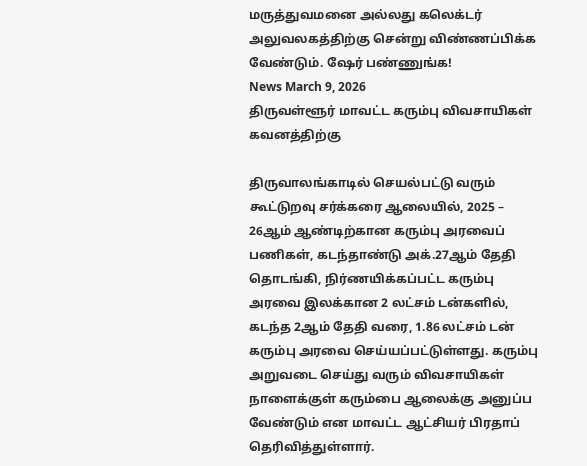மருத்துவமனை அல்லது கலெக்டர் அலுவலகத்திற்கு சென்று விண்ணப்பிக்க வேண்டும். ஷேர் பண்ணுங்க!
News March 9, 2026
திருவள்ளூர் மாவட்ட கரும்பு விவசாயிகள் கவனத்திற்கு

திருவாலங்காடில் செயல்பட்டு வரும் கூட்டுறவு சர்க்கரை ஆலையில், 2025 – 26ஆம் ஆண்டிற்கான கரும்பு அரவைப் பணிகள், கடந்தாண்டு அக்.27ஆம் தேதி தொடங்கி, நிர்ணயிக்கப்பட்ட கரும்பு அரவை இலக்கான 2 லட்சம் டன்களில், கடந்த 2ஆம் தேதி வரை, 1.86 லட்சம் டன் கரும்பு அரவை செய்யப்பட்டுள்ளது. கரும்பு அறுவடை செய்து வரும் விவசாயிகள் நாளைக்குள் கரும்பை ஆலைக்கு அனுப்ப வேண்டும் என மாவட்ட ஆட்சியர் பிரதாப் தெரிவித்துள்ளார்.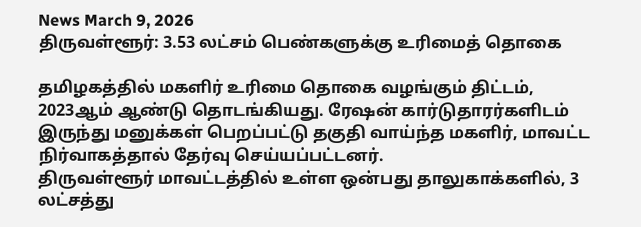News March 9, 2026
திருவள்ளூர்: 3.53 லட்சம் பெண்களுக்கு உரிமைத் தொகை

தமிழகத்தில் மகளிர் உரிமை தொகை வழங்கும் திட்டம், 2023ஆம் ஆண்டு தொடங்கியது. ரேஷன் கார்டுதாரர்களிடம் இருந்து மனுக்கள் பெறப்பட்டு தகுதி வாய்ந்த மகளிர், மாவட்ட நிர்வாகத்தால் தேர்வு செய்யப்பட்டனர்.
திருவள்ளூர் மாவட்டத்தில் உள்ள ஒன்பது தாலுகாக்களில், 3 லட்சத்து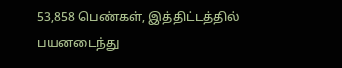53,858 பெண்கள், இத்திட்டத்தில் பயனடைந்து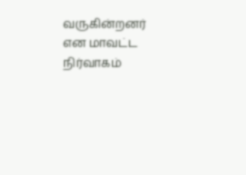வருகின்றனர் என மாவட்ட நிர்வாகம்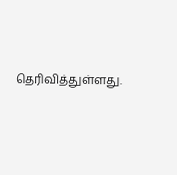தெரிவித்துள்ளது.